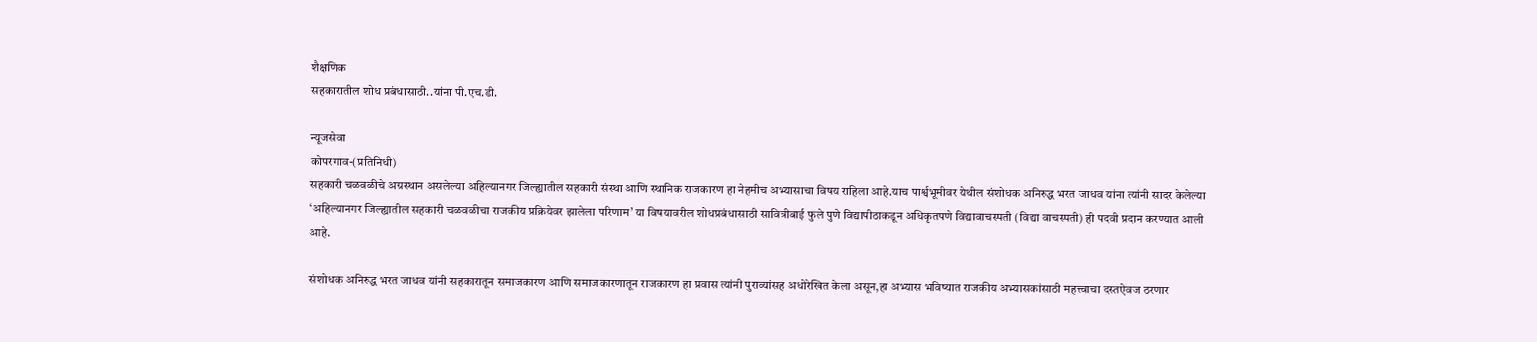शैक्षणिक
सहकारातील शोध प्रबंधासाठी..यांना पी.एच.डी.

न्यूजसेवा
कोपरगाव-(प्रतिनिधी)
सहकारी चळवळीचे अग्रस्थान असलेल्या अहिल्यानगर जिल्ह्यातील सहकारी संस्था आणि स्थानिक राजकारण हा नेहमीच अभ्यासाचा विषय राहिला आहे.याच पार्श्वभूमीवर येथील संशोधक अनिरुद्ध भरत जाधव यांना त्यांनी सादर केलेल्या ‘अहिल्यानगर जिल्ह्यातील सहकारी चळवळीचा राजकीय प्रक्रियेवर झालेला परिणाम’ या विषयावरील शोधप्रबंधासाठी सावित्रीबाई फुले पुणे विद्यापीठाकडून अधिकृतपणे विद्यावाचस्पती (विद्या वाचस्पती) ही पदवी प्रदान करण्यात आली आहे.

संशोधक अनिरुद्ध भरत जाधव यांनी सहकारातून समाजकारण आणि समाजकारणातून राजकारण हा प्रवास त्यांनी पुराव्यांसह अधोरेखित केला असून,हा अभ्यास भविष्यात राजकीय अभ्यासकांसाठी महत्त्वाचा दस्तऐवज ठरणार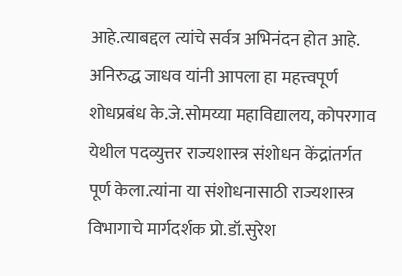आहे.त्याबद्दल त्यांचे सर्वत्र अभिनंदन होत आहे.
अनिरुद्ध जाधव यांनी आपला हा महत्त्वपूर्ण शोधप्रबंध के.जे.सोमय्या महाविद्यालय, कोपरगाव येथील पदव्युत्तर राज्यशास्त्र संशोधन केंद्रांतर्गत पूर्ण केला.त्यांना या संशोधनासाठी राज्यशास्त्र विभागाचे मार्गदर्शक प्रो.डॉ.सुरेश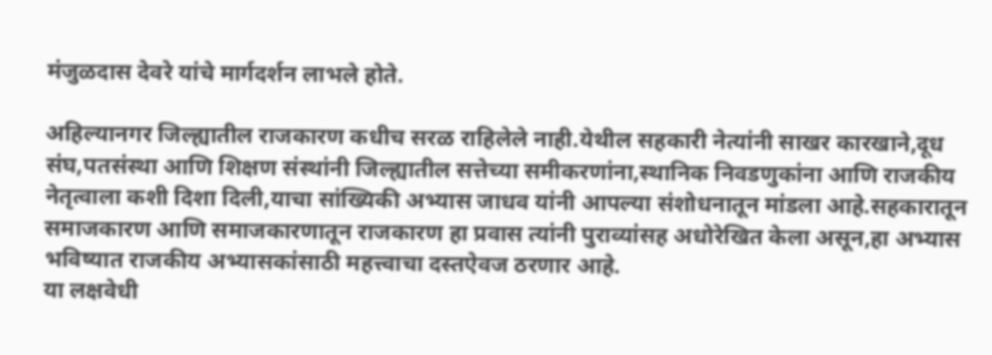मंजुळदास देवरे यांचे मार्गदर्शन लाभले होते.

अहिल्यानगर जिल्ह्यातील राजकारण कधीच सरळ राहिलेले नाही.येथील सहकारी नेत्यांनी साखर कारखाने,दूध संघ,पतसंस्था आणि शिक्षण संस्थांनी जिल्ह्यातील सत्तेच्या समीकरणांना,स्थानिक निवडणुकांना आणि राजकीय नेतृत्वाला कशी दिशा दिली,याचा सांख्यिकी अभ्यास जाधव यांनी आपल्या संशोधनातून मांडला आहे.सहकारातून समाजकारण आणि समाजकारणातून राजकारण हा प्रवास त्यांनी पुराव्यांसह अधोरेखित केला असून,हा अभ्यास भविष्यात राजकीय अभ्यासकांसाठी महत्त्वाचा दस्तऐवज ठरणार आहे.
या लक्षवेधी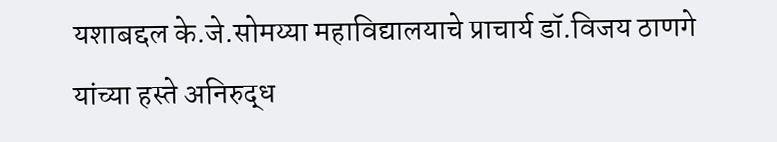यशाबद्दल के.जे.सोमय्या महाविद्यालयाचे प्राचार्य डॉ.विजय ठाणगे यांच्या हस्ते अनिरुद्ध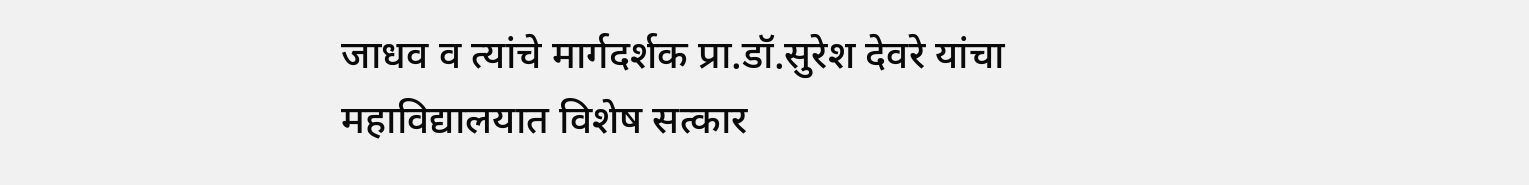जाधव व त्यांचे मार्गदर्शक प्रा.डॉ.सुरेश देवरे यांचा महाविद्यालयात विशेष सत्कार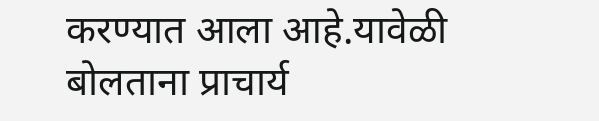करण्यात आला आहे.यावेळी बोलताना प्राचार्य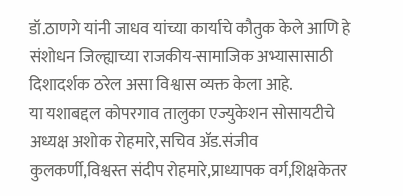डॉ.ठाणगे यांनी जाधव यांच्या कार्याचे कौतुक केले आणि हे संशोधन जिल्ह्याच्या राजकीय-सामाजिक अभ्यासासाठी दिशादर्शक ठरेल असा विश्वास व्यक्त केला आहे.
या यशाबद्दल कोपरगाव तालुका एज्युकेशन सोसायटीचे अध्यक्ष अशोक रोहमारे,सचिव ॲड.संजीव कुलकर्णी,विश्वस्त संदीप रोहमारे,प्राध्यापक वर्ग,शिक्षकेतर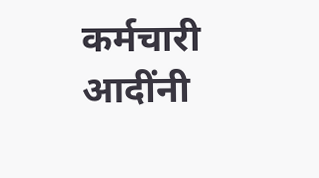कर्मचारी आदींनी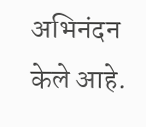अभिनंदन केले आहे.